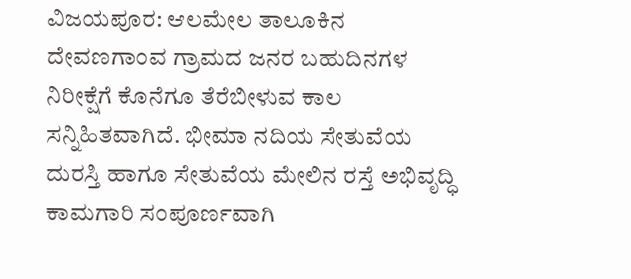ವಿಜಯಪೂರ: ಆಲಮೇಲ ತಾಲೂಕಿನ ದೇವಣಗಾಂವ ಗ್ರಾಮದ ಜನರ ಬಹುದಿನಗಳ ನಿರೀಕ್ಷೆಗೆ ಕೊನೆಗೂ ತೆರೆಬೀಳುವ ಕಾಲ ಸನ್ನಿಹಿತವಾಗಿದೆ. ಭೀಮಾ ನದಿಯ ಸೇತುವೆಯ ದುರಸ್ತಿ ಹಾಗೂ ಸೇತುವೆಯ ಮೇಲಿನ ರಸ್ತೆ ಅಭಿವೃದ್ಧಿ ಕಾಮಗಾರಿ ಸಂಪೂರ್ಣವಾಗಿ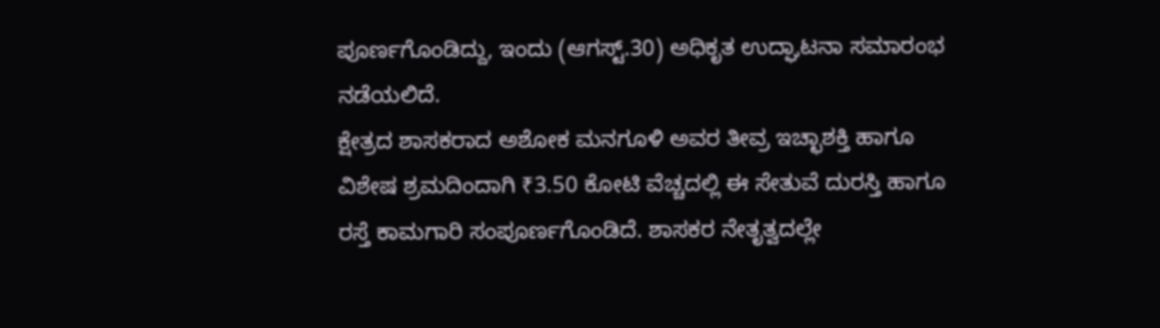ಪೂರ್ಣಗೊಂಡಿದ್ದು, ಇಂದು (ಆಗಸ್ಟ್.30) ಅಧಿಕೃತ ಉದ್ಘಾಟನಾ ಸಮಾರಂಭ ನಡೆಯಲಿದೆ.
ಕ್ಷೇತ್ರದ ಶಾಸಕರಾದ ಅಶೋಕ ಮನಗೂಳಿ ಅವರ ತೀವ್ರ ಇಚ್ಛಾಶಕ್ತಿ ಹಾಗೂ ವಿಶೇಷ ಶ್ರಮದಿಂದಾಗಿ ₹3.50 ಕೋಟಿ ವೆಚ್ಚದಲ್ಲಿ ಈ ಸೇತುವೆ ದುರಸ್ತಿ ಹಾಗೂ ರಸ್ತೆ ಕಾಮಗಾರಿ ಸಂಪೂರ್ಣಗೊಂಡಿದೆ. ಶಾಸಕರ ನೇತೃತ್ವದಲ್ಲೇ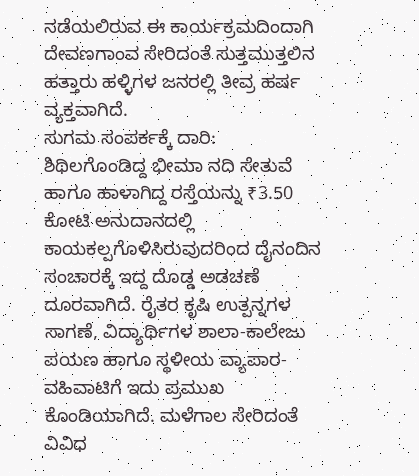ನಡೆಯಲಿರುವ ಈ ಕಾರ್ಯಕ್ರಮದಿಂದಾಗಿ ದೇವಣಗಾಂವ ಸೇರಿದಂತೆ ಸುತ್ತಮುತ್ತಲಿನ ಹತ್ತಾರು ಹಳ್ಳಿಗಳ ಜನರಲ್ಲಿ ತೀವ್ರ ಹರ್ಷ ವ್ಯಕ್ತವಾಗಿದೆ.
ಸುಗಮ ಸಂಪರ್ಕಕ್ಕೆ ದಾರಿ:
ಶಿಥಿಲಗೊಂಡಿದ್ದ ಭೀಮಾ ನದಿ ಸೇತುವೆ ಹಾಗೂ ಹಾಳಾಗಿದ್ದ ರಸ್ತೆಯನ್ನು ₹3.50 ಕೋಟಿ ಅನುದಾನದಲ್ಲಿ ಕಾಯಕಲ್ಪಗೊಳಿಸಿರುವುದರಿಂದ ದೈನಂದಿನ ಸಂಚಾರಕ್ಕೆ ಇದ್ದ ದೊಡ್ಡ ಅಡಚಣೆ ದೂರವಾಗಿದೆ. ರೈತರ ಕೃಷಿ ಉತ್ಪನ್ನಗಳ ಸಾಗಣೆ, ವಿದ್ಯಾರ್ಥಿಗಳ ಶಾಲಾ-ಕಾಲೇಜು ಪಯಣ ಹಾಗೂ ಸ್ಥಳೀಯ ವ್ಯಾಪಾರ-ವಹಿವಾಟಿಗೆ ಇದು ಪ್ರಮುಖ ಕೊಂಡಿಯಾಗಿದೆ. ಮಳೆಗಾಲ ಸೇರಿದಂತೆ ವಿವಿಧ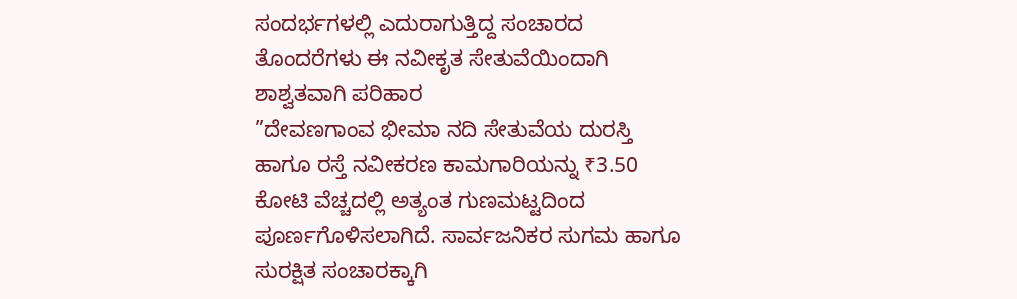ಸಂದರ್ಭಗಳಲ್ಲಿ ಎದುರಾಗುತ್ತಿದ್ದ ಸಂಚಾರದ ತೊಂದರೆಗಳು ಈ ನವೀಕೃತ ಸೇತುವೆಯಿಂದಾಗಿ ಶಾಶ್ವತವಾಗಿ ಪರಿಹಾರ
”ದೇವಣಗಾಂವ ಭೀಮಾ ನದಿ ಸೇತುವೆಯ ದುರಸ್ತಿ ಹಾಗೂ ರಸ್ತೆ ನವೀಕರಣ ಕಾಮಗಾರಿಯನ್ನು ₹3.50 ಕೋಟಿ ವೆಚ್ಚದಲ್ಲಿ ಅತ್ಯಂತ ಗುಣಮಟ್ಟದಿಂದ ಪೂರ್ಣಗೊಳಿಸಲಾಗಿದೆ. ಸಾರ್ವಜನಿಕರ ಸುಗಮ ಹಾಗೂ ಸುರಕ್ಷಿತ ಸಂಚಾರಕ್ಕಾಗಿ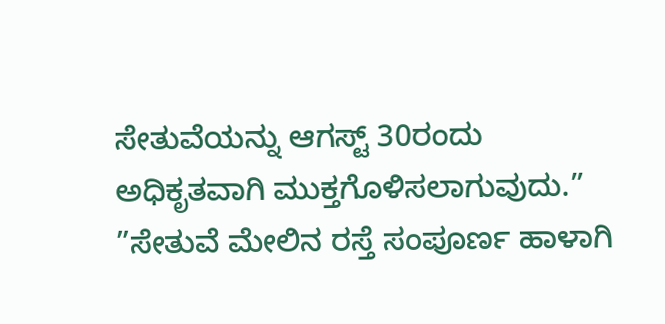ಸೇತುವೆಯನ್ನು ಆಗಸ್ಟ್ 30ರಂದು ಅಧಿಕೃತವಾಗಿ ಮುಕ್ತಗೊಳಿಸಲಾಗುವುದು.”
”ಸೇತುವೆ ಮೇಲಿನ ರಸ್ತೆ ಸಂಪೂರ್ಣ ಹಾಳಾಗಿ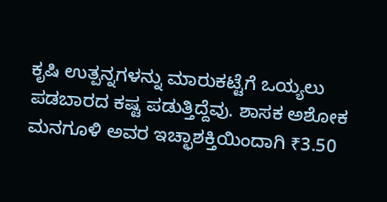ಕೃಷಿ ಉತ್ಪನ್ನಗಳನ್ನು ಮಾರುಕಟ್ಟೆಗೆ ಒಯ್ಯಲು ಪಡಬಾರದ ಕಷ್ಟ ಪಡುತ್ತಿದ್ದೆವು. ಶಾಸಕ ಅಶೋಕ ಮನಗೂಳಿ ಅವರ ಇಚ್ಛಾಶಕ್ತಿಯಿಂದಾಗಿ ₹3.50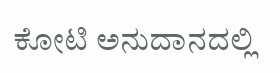ಕೋಟಿ ಅನುದಾನದಲ್ಲಿ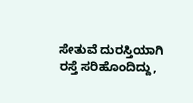ಸೇತುವೆ ದುರಸ್ತಿಯಾಗಿ ರಸ್ತೆ ಸರಿಹೊಂದಿದ್ದು,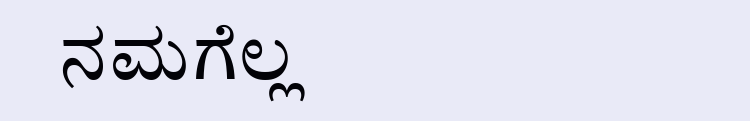ನಮಗೆಲ್ಲ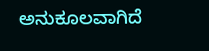ಅನುಕೂಲವಾಗಿದೆ